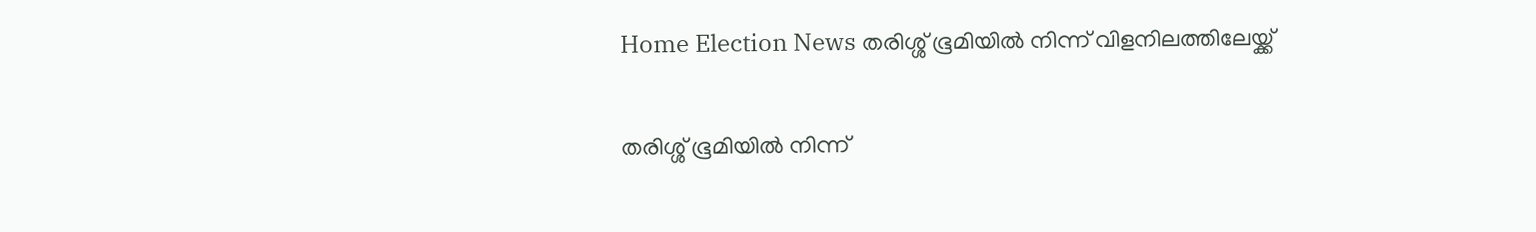Home Election News തരിശ്ശ് ഭൂമിയില്‍ നിന്ന് വിളനിലത്തിലേയ്ക്ക്

തരിശ്ശ് ഭൂമിയില്‍ നിന്ന്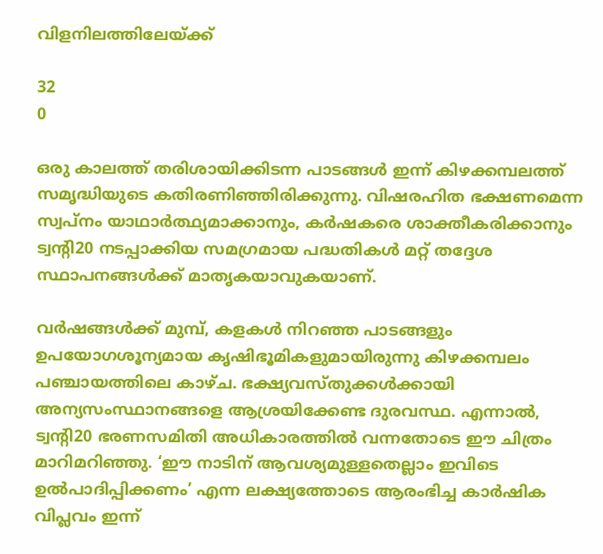വിളനിലത്തിലേയ്ക്ക്

32
0

ഒരു കാലത്ത് തരിശായിക്കിടന്ന പാടങ്ങള്‍ ഇന്ന് കിഴക്കമ്പലത്ത് സമൃദ്ധിയുടെ കതിരണിഞ്ഞിരിക്കുന്നു. വിഷരഹിത ഭക്ഷണമെന്ന സ്വപ്നം യാഥാര്‍ത്ഥ്യമാക്കാനും, കര്‍ഷകരെ ശാക്തീകരിക്കാനും ട്വന്റി20 നടപ്പാക്കിയ സമഗ്രമായ പദ്ധതികള്‍ മറ്റ് തദ്ദേശ സ്ഥാപനങ്ങള്‍ക്ക് മാതൃകയാവുകയാണ്.

വര്‍ഷങ്ങള്‍ക്ക് മുമ്പ്, കളകള്‍ നിറഞ്ഞ പാടങ്ങളും ഉപയോഗശൂന്യമായ കൃഷിഭൂമികളുമായിരുന്നു കിഴക്കമ്പലം പഞ്ചായത്തിലെ കാഴ്ച. ഭക്ഷ്യവസ്തുക്കള്‍ക്കായി അന്യസംസ്ഥാനങ്ങളെ ആശ്രയിക്കേണ്ട ദുരവസ്ഥ. എന്നാല്‍, ട്വന്റി20 ഭരണസമിതി അധികാരത്തില്‍ വന്നതോടെ ഈ ചിത്രം മാറിമറിഞ്ഞു. ‘ഈ നാടിന് ആവശ്യമുള്ളതെല്ലാം ഇവിടെ ഉല്‍പാദിപ്പിക്കണം’ എന്ന ലക്ഷ്യത്തോടെ ആരംഭിച്ച കാര്‍ഷിക വിപ്ലവം ഇന്ന്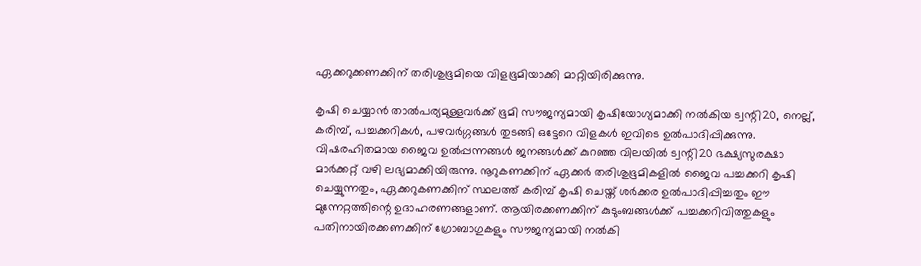ഏക്കറുക്കണക്കിന് തരിശുഭൂമിയെ വിളഭൂമിയാക്കി മാറ്റിയിരിക്കുന്നു.

കൃഷി ചെയ്യാന്‍ താല്‍പര്യമുള്ളവര്‍ക്ക് ഭൂമി സൗജന്യമായി കൃഷിയോഗ്യമാക്കി നല്‍കിയ ട്വന്റി20, നെല്ല്, കരിമ്പ്, പച്ചക്കറികള്‍, പഴവര്‍ഗ്ഗങ്ങള്‍ തുടങ്ങി ഒട്ടേറെ വിളകള്‍ ഇവിടെ ഉല്‍പാദിപ്പിക്കുന്നു. വിഷരഹിതമായ ജൈവ ഉല്‍പ്പന്നങ്ങള്‍ ജനങ്ങള്‍ക്ക് കുറഞ്ഞ വിലയില്‍ ട്വന്റി20 ഭക്ഷ്യസുരക്ഷാ മാര്‍ക്കറ്റ് വഴി ലഭ്യമാക്കിയിരുന്നു. നൂറുകണക്കിന് ഏക്കര്‍ തരിശുഭൂമികളില്‍ ജൈവ പച്ചക്കറി കൃഷി ചെയ്യുന്നതും, ഏക്കറുകണക്കിന് സ്ഥലത്ത് കരിമ്പ് കൃഷി ചെയ്ത് ശര്‍ക്കര ഉല്‍പാദിപ്പിച്ചതും ഈ മുന്നേറ്റത്തിന്റെ ഉദാഹരണങ്ങളാണ്. ആയിരക്കണക്കിന് കുടുംബങ്ങള്‍ക്ക് പച്ചക്കറിവിത്തുകളും പതിനായിരക്കണക്കിന് ഗ്രോബാഗുകളും സൗജന്യമായി നല്‍കി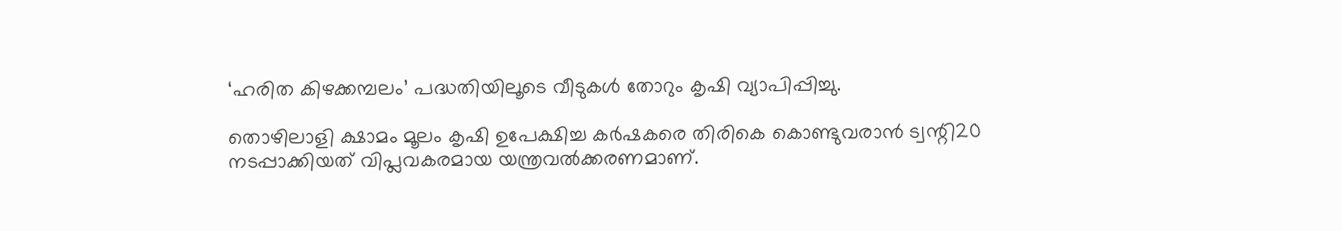‘ഹരിത കിഴക്കമ്പലം’ പദ്ധതിയിലൂടെ വീടുകള്‍ തോറും കൃഷി വ്യാപിപ്പിച്ചു.

തൊഴിലാളി ക്ഷാമം മൂലം കൃഷി ഉപേക്ഷിച്ച കര്‍ഷകരെ തിരികെ കൊണ്ടുവരാന്‍ ട്വന്റി20 നടപ്പാക്കിയത് വിപ്ലവകരമായ യന്ത്രവല്‍ക്കരണമാണ്.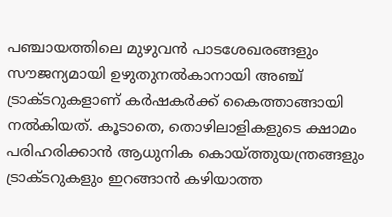പഞ്ചായത്തിലെ മുഴുവന്‍ പാടശേഖരങ്ങളും സൗജന്യമായി ഉഴുതുനല്‍കാനായി അഞ്ച് ട്രാക്ടറുകളാണ് കര്‍ഷകര്‍ക്ക് കൈത്താങ്ങായി നല്‍കിയത്. കൂടാതെ, തൊഴിലാളികളുടെ ക്ഷാമം പരിഹരിക്കാന്‍ ആധുനിക കൊയ്ത്തുയന്ത്രങ്ങളും ട്രാക്ടറുകളും ഇറങ്ങാന്‍ കഴിയാത്ത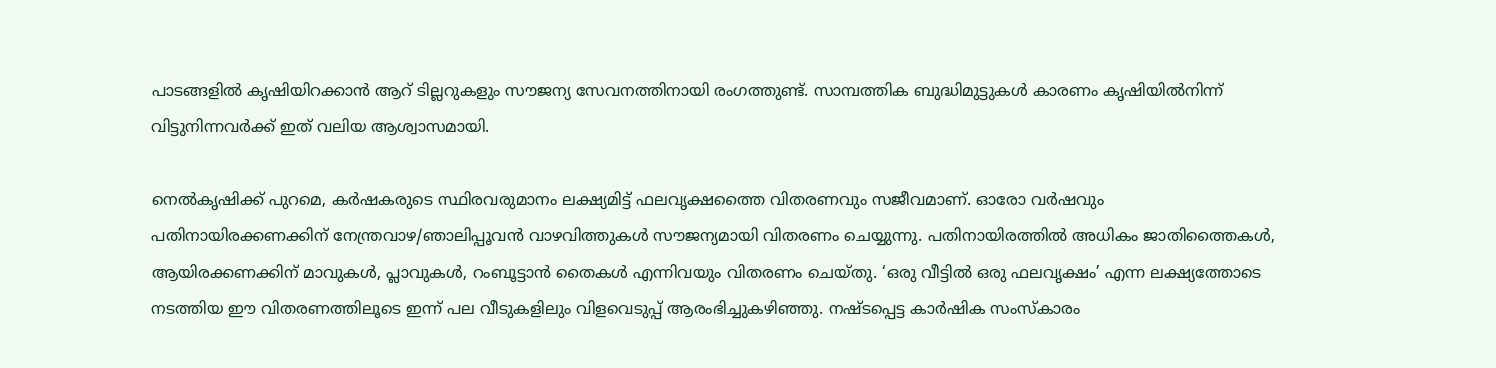പാടങ്ങളില്‍ കൃഷിയിറക്കാന്‍ ആറ് ടില്ലറുകളും സൗജന്യ സേവനത്തിനായി രംഗത്തുണ്ട്. സാമ്പത്തിക ബുദ്ധിമുട്ടുകള്‍ കാരണം കൃഷിയില്‍നിന്ന് വിട്ടുനിന്നവര്‍ക്ക് ഇത് വലിയ ആശ്വാസമായി.

നെല്‍കൃഷിക്ക് പുറമെ, കര്‍ഷകരുടെ സ്ഥിരവരുമാനം ലക്ഷ്യമിട്ട് ഫലവൃക്ഷത്തൈ വിതരണവും സജീവമാണ്. ഓരോ വര്‍ഷവും പതിനായിരക്കണക്കിന് നേന്ത്രവാഴ/ഞാലിപ്പൂവന്‍ വാഴവിത്തുകള്‍ സൗജന്യമായി വിതരണം ചെയ്യുന്നു. പതിനായിരത്തില്‍ അധികം ജാതിത്തൈകള്‍, ആയിരക്കണക്കിന് മാവുകള്‍, പ്ലാവുകള്‍, റംബൂട്ടാന്‍ തൈകള്‍ എന്നിവയും വിതരണം ചെയ്തു. ‘ഒരു വീട്ടില്‍ ഒരു ഫലവൃക്ഷം’ എന്ന ലക്ഷ്യത്തോടെ നടത്തിയ ഈ വിതരണത്തിലൂടെ ഇന്ന് പല വീടുകളിലും വിളവെടുപ്പ് ആരംഭിച്ചുകഴിഞ്ഞു. നഷ്ടപ്പെട്ട കാര്‍ഷിക സംസ്‌കാരം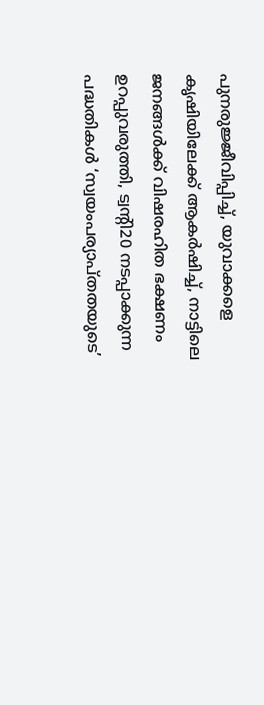പുനരുജ്ജീവിപ്പിച്ച്, യുവാക്കളെ കൃഷിയിലേക്ക് ആകര്‍ഷിച്ച്, നാട്ടിലെ ജനങ്ങള്‍ക്ക് വിഷരഹിത ഭക്ഷണം ഉറപ്പുവരുത്തി, ട്വന്റി20 നടപ്പാക്കുന്ന പദ്ധതികള്‍ ‘സ്വയംപര്യാപ്തതയുടെ’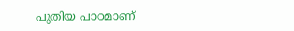പുതിയ പാഠമാണ്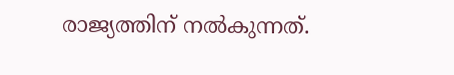രാജ്യത്തിന് നല്‍കുന്നത്.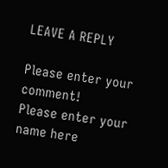LEAVE A REPLY

Please enter your comment!
Please enter your name here